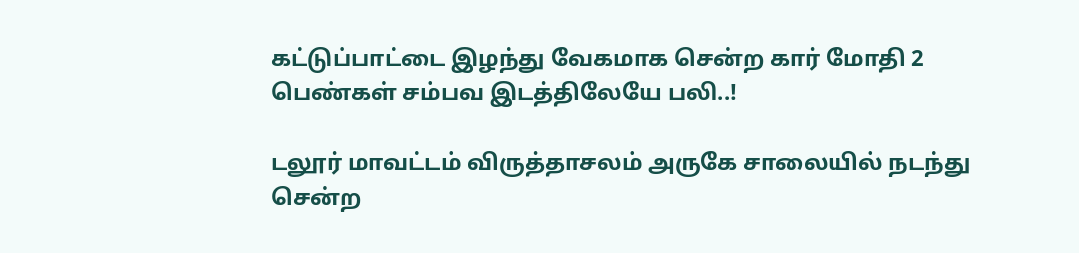கட்டுப்பாட்டை இழந்து வேகமாக சென்ற கார் மோதி 2 பெண்கள் சம்பவ இடத்திலேயே பலி..!

டலூர் மாவட்டம் விருத்தாசலம் அருகே சாலையில் நடந்து சென்ற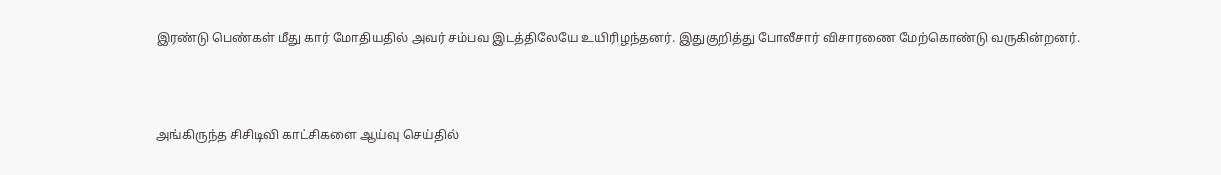இரண்டு பெண்கள் மீது கார் மோதியதில் அவர் சம்பவ இடத்திலேயே உயிரிழந்தனர். இதுகுறித்து போலீசார் விசாரணை மேற்கொண்டு வருகின்றனர்.



அங்கிருந்த சிசிடிவி காட்சிகளை ஆய்வு செய்தில்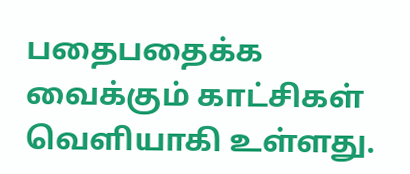பதைபதைக்க வைக்கும் காட்சிகள் வெளியாகி உள்ளது.